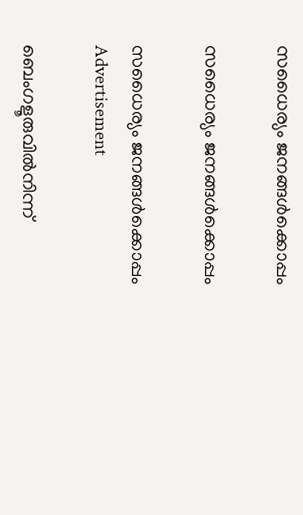സധൈര്യം ജനങ്ങൾക്കൊപ്പം

സധൈര്യം ജനങ്ങൾക്കൊപ്പം

സധൈര്യം ജനങ്ങൾക്കൊപ്പം
Advertisement

ബെംഗളൂരുവില്‍നിന്ന്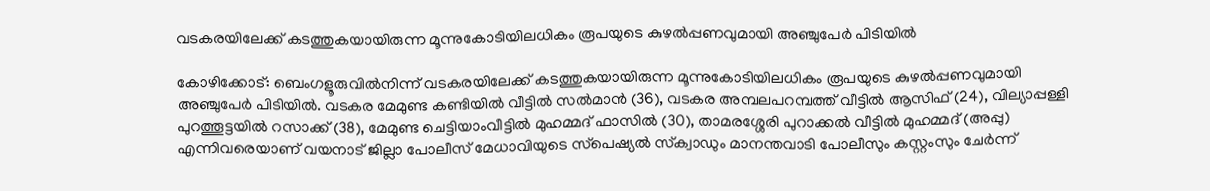വടകരയിലേക്ക് കടത്തുകയായിരുന്ന മൂന്നുകോടിയിലധികം രൂപയുടെ കുഴല്‍പ്പണവുമായി അഞ്ചുപേര്‍ പിടിയില്‍

കോഴിക്കോട്: ബെംഗളൂരുവില്‍നിന്ന് വടകരയിലേക്ക് കടത്തുകയായിരുന്ന മൂന്നുകോടിയിലധികം രൂപയുടെ കുഴല്‍പ്പണവുമായി അഞ്ചുപേര്‍ പിടിയില്‍. വടകര മേമുണ്ട കണ്ടിയില്‍ വീട്ടില്‍ സല്‍മാന്‍ (36), വടകര അമ്പലപറമ്പത്ത് വീട്ടില്‍ ആസിഫ് (24), വില്യാപ്പള്ളി പുറത്തൂട്ടയില്‍ റസാക്ക് (38), മേമുണ്ട ചെട്ടിയാംവീട്ടില്‍ മുഹമ്മദ് ഫാസില്‍ (30), താമരശ്ശേരി പുറാക്കല്‍ വീട്ടില്‍ മുഹമ്മദ് (അപ്പു) എന്നിവരെയാണ് വയനാട് ജില്ലാ പോലീസ് മേധാവിയുടെ സ്‌പെഷ്യല്‍ സ്‌ക്വാഡും മാനന്തവാടി പോലീസും കസ്റ്റംസും ചേര്‍ന്ന്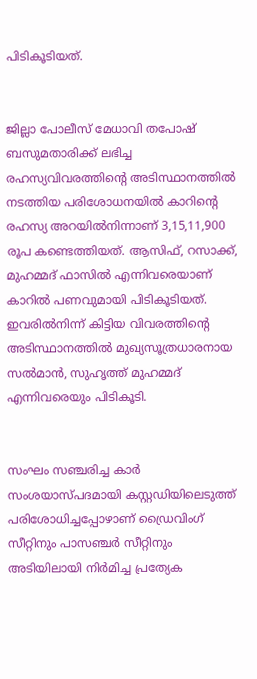പിടികൂടിയത്.


ജില്ലാ പോലീസ് മേധാവി തപോഷ് ബസുമതാരിക്ക് ലഭിച്ച രഹസ്യവിവരത്തിന്റെ അടിസ്ഥാനത്തില്‍ നടത്തിയ പരിശോധനയില്‍ കാറിന്റെ രഹസ്യ അറയില്‍നിന്നാണ് 3,15,11,900 രൂപ കണ്ടെത്തിയത്. ആസിഫ്, റസാക്ക്, മുഹമ്മദ് ഫാസില്‍ എന്നിവരെയാണ് കാറില്‍ പണവുമായി പിടികൂടിയത്. ഇവരില്‍നിന്ന് കിട്ടിയ വിവരത്തിന്റെ അടിസ്ഥാനത്തില്‍ മുഖ്യസൂത്രധാരനായ സല്‍മാന്‍, സുഹൃത്ത് മുഹമ്മദ് എന്നിവരെയും പിടികൂടി.


സംഘം സഞ്ചരിച്ച കാര്‍ സംശയാസ്പദമായി കസ്റ്റഡിയിലെടുത്ത് പരിശോധിച്ചപ്പോഴാണ് ഡ്രൈവിംഗ് സീറ്റിനും പാസഞ്ചര്‍ സീറ്റിനും അടിയിലായി നിര്‍മിച്ച പ്രത്യേക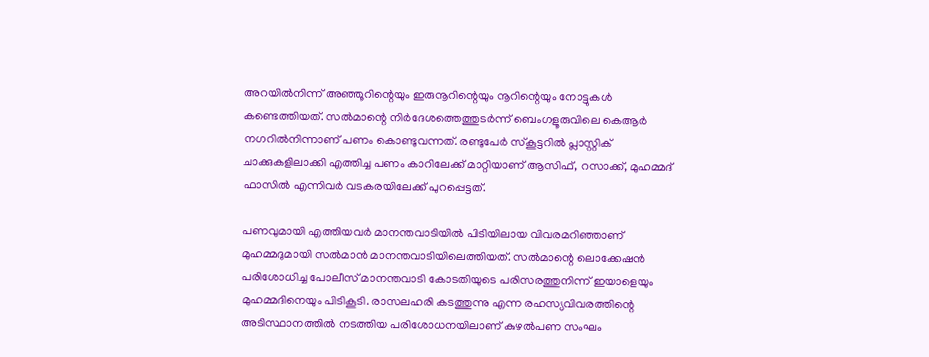അറയില്‍നിന്ന് അഞ്ഞൂറിന്റെയും ഇരുനൂറിന്റെയും നൂറിന്റെയും നോട്ടുകള്‍ കണ്ടെത്തിയത്. സല്‍മാന്റെ നിര്‍ദേശത്തെത്തുടര്‍ന്ന് ബെംഗളൂരുവിലെ കെആര്‍ നഗറില്‍നിന്നാണ് പണം കൊണ്ടുവന്നത്. രണ്ടുപേര്‍ സ്‌കൂട്ടറില്‍ പ്ലാസ്റ്റിക് ചാക്കുകളിലാക്കി എത്തിച്ച പണം കാറിലേക്ക് മാറ്റിയാണ് ആസിഫ്, റസാക്ക്, മുഹമ്മദ് ഫാസില്‍ എന്നിവര്‍ വടകരയിലേക്ക് പുറപ്പെട്ടത്.

പണവുമായി എത്തിയവര്‍ മാനന്തവാടിയില്‍ പിടിയിലായ വിവരമറിഞ്ഞാണ് മുഹമ്മദുമായി സല്‍മാന്‍ മാനന്തവാടിയിലെത്തിയത്. സല്‍മാന്റെ ലൊക്കേഷന്‍ പരിശോധിച്ച പോലീസ് മാനന്തവാടി കോടതിയുടെ പരിസരത്തുനിന്ന് ഇയാളെയും മുഹമ്മദിനെയും പിടികൂടി. രാസലഹരി കടത്തുന്നു എന്ന രഹസ്യവിവരത്തിന്റെ അടിസ്ഥാനത്തില്‍ നടത്തിയ പരിശോധനയിലാണ് കുഴല്‍പണ സംഘം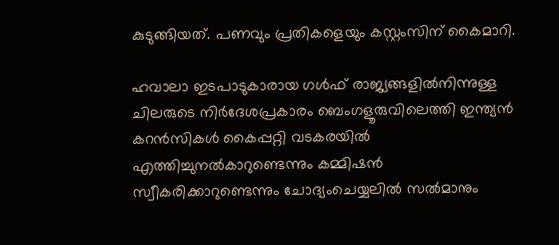കുടുങ്ങിയത്. പണവും പ്രതികളെയും കസ്റ്റംസിന് കൈമാറി.

ഹവാലാ ഇടപാടുകാരായ ഗള്‍ഫ് രാജ്യങ്ങളില്‍നിന്നുള്ള ചിലരുടെ നിര്‍ദേശപ്രകാരം ബെംഗളൂരുവിലെത്തി ഇന്ത്യന്‍ കറന്‍സികള്‍ കൈപ്പറ്റി വടകരയില്‍ എത്തിച്ചുനല്‍കാറുണ്ടെന്നും കമ്മിഷന്‍ സ്വീകരിക്കാറുണ്ടെന്നും ചോദ്യംചെയ്യലില്‍ സല്‍മാനും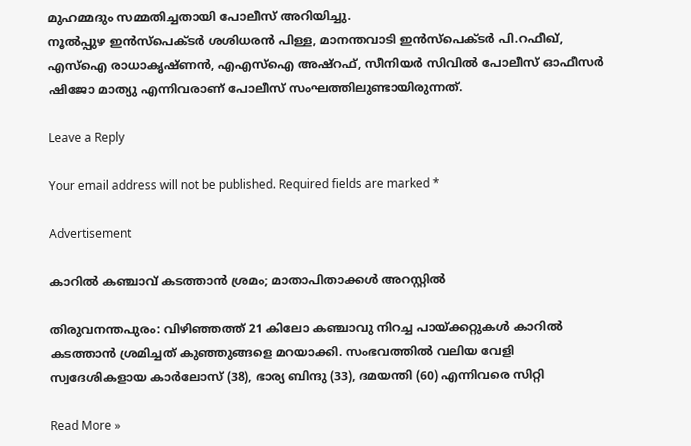മുഹമ്മദും സമ്മതിച്ചതായി പോലീസ് അറിയിച്ചു.
നൂല്‍പ്പുഴ ഇന്‍സ്‌പെക്ടര്‍ ശശിധരന്‍ പിള്ള, മാനന്തവാടി ഇന്‍സ്‌പെക്ടര്‍ പി.റഫീഖ്, എസ്‌ഐ രാധാകൃഷ്ണന്‍, എഎസ്‌ഐ അഷ്‌റഫ്, സീനിയര്‍ സിവില്‍ പോലീസ് ഓഫീസര്‍ ഷിജോ മാത്യു എന്നിവരാണ് പോലീസ് സംഘത്തിലുണ്ടായിരുന്നത്.

Leave a Reply

Your email address will not be published. Required fields are marked *

Advertisement

കാറിൽ കഞ്ചാവ് കടത്താൻ ശ്രമം; മാതാപിതാക്കൾ അറസ്റ്റിൽ

തിരുവനന്തപുരം: വിഴിഞ്ഞത്ത് 21 കിലോ കഞ്ചാവു നിറച്ച പായ്ക്കറ്റുകള്‍ കാറില്‍ കടത്താന്‍ ശ്രമിച്ചത് കുഞ്ഞുങ്ങളെ മറയാക്കി. സംഭവത്തില്‍ വലിയ വേളി സ്വദേശികളായ കാര്‍ലോസ് (38), ഭാര്യ ബിന്ദു (33), ദമയന്തി (60) എന്നിവരെ സിറ്റി

Read More »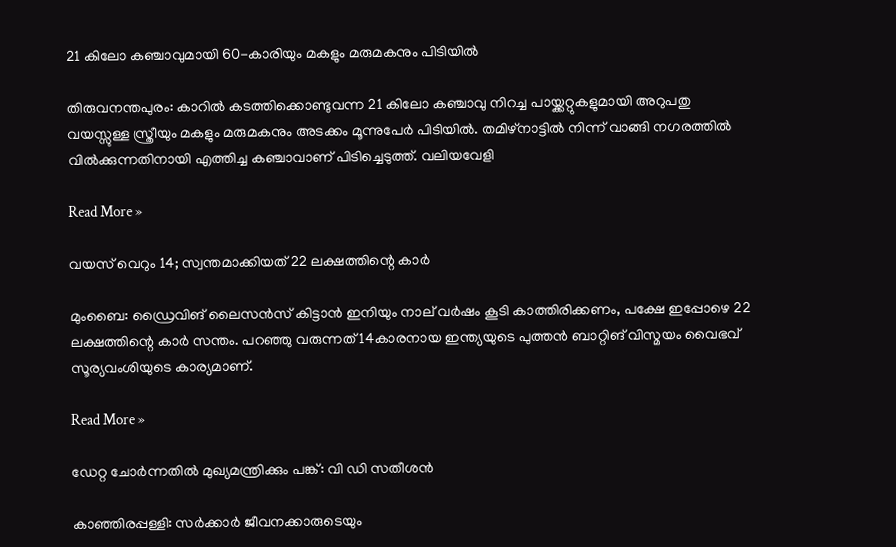21 കിലോ കഞ്ചാവുമായി 60-കാരിയും മകളും മരുമകനും പിടിയിൽ

തിരുവനന്തപുരം: കാറിൽ കടത്തിക്കൊണ്ടുവന്ന 21 കിലോ കഞ്ചാവു നിറച്ച പായ്ക്കറ്റുകളുമായി അറുപതു വയസ്സുള്ള സ്ത്രീയും മകളും മരുമകനും അടക്കം മൂന്നുപേർ പിടിയിൽ. തമിഴ്‌നാട്ടിൽ നിന്ന് വാങ്ങി നഗരത്തിൽ വിൽക്കുന്നതിനായി എത്തിച്ച കഞ്ചാവാണ് പിടിച്ചെടുത്ത്. വലിയവേളി

Read More »

വയസ് വെറും 14; സ്വന്തമാക്കിയത് 22 ലക്ഷത്തിന്റെ കാർ

മുംബൈ: ഡ്രൈവിങ് ലൈസൻസ് കിട്ടാൻ ഇനിയും നാല് വർഷം കൂടി കാത്തിരിക്കണം, പക്ഷേ ഇപ്പോഴെ 22 ലക്ഷത്തിന്റെ കാർ സന്തം. പറഞ്ഞു വരുന്നത് 14കാരനായ ഇന്ത്യയുടെ പുത്തൻ ബാറ്റിങ് വിസ്മയം വൈഭവ് സൂര്യവംശിയുടെ കാര്യമാണ്.

Read More »

ഡേറ്റ ചോർന്നതിൽ മുഖ്യമന്ത്രിക്കും പങ്ക്: വി ഡി സതീശൻ

കാഞ്ഞിരപ്പള്ളി: സർക്കാർ ജീവനക്കാരുടെയും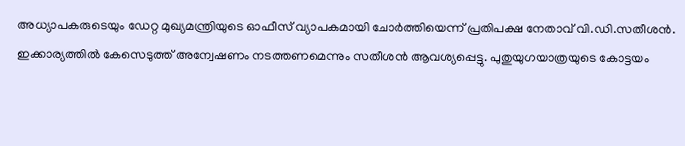അധ്യാപകരുടെയും ഡേറ്റ മുഖ്യമന്ത്രിയുടെ ഓഫീസ് വ്യാപകമായി ചോർത്തിയെന്ന് പ്രതിപക്ഷ നേതാവ് വി.ഡി.സതീശൻ. ഇക്കാര്യത്തിൽ കേസെടുത്ത് അന്വേഷണം നടത്തണമെന്നും സതീശൻ ആവശ്യപ്പെട്ടു. പുതുയുഗയാത്രയുടെ കോട്ടയം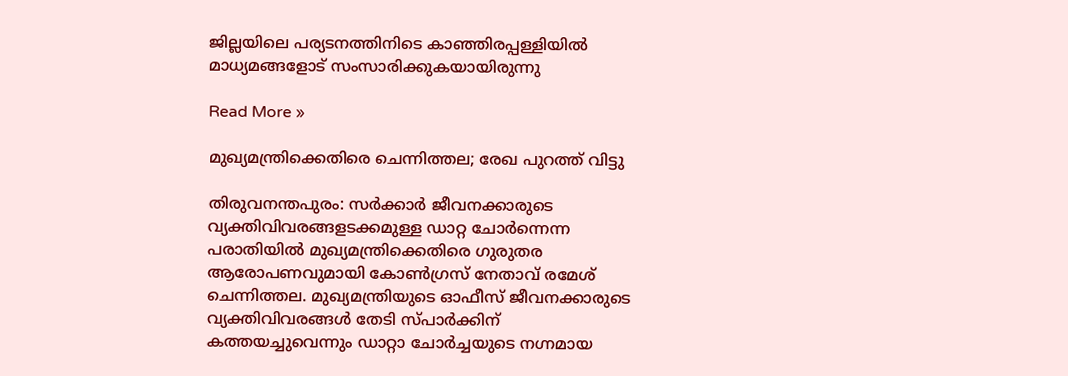ജില്ലയിലെ പര്യടനത്തിനിടെ കാഞ്ഞിരപ്പള്ളിയിൽ മാധ്യമങ്ങളോട് സംസാരിക്കുകയായിരുന്നു

Read More »

മുഖ്യമന്ത്രിക്കെതിരെ ചെന്നിത്തല; രേഖ പുറത്ത് വിട്ടു

തിരുവനന്തപുരം: സർക്കാർ ജീവനക്കാരുടെ വ്യക്തിവിവരങ്ങളടക്കമുള്ള ഡാറ്റ ചോര്‍ന്നെന്ന പരാതിയിൽ മുഖ്യമന്ത്രിക്കെതിരെ ഗുരുതര ആരോപണവുമായി കോൺഗ്രസ് നേതാവ് രമേശ് ചെന്നിത്തല. മുഖ്യമന്ത്രിയുടെ ഓഫീസ് ജീവനക്കാരുടെ വ്യക്തിവിവരങ്ങള്‍ തേടി സ്പാര്‍ക്കിന് കത്തയച്ചുവെന്നും ഡാറ്റാ ചോര്‍ച്ചയുടെ നഗ്നമായ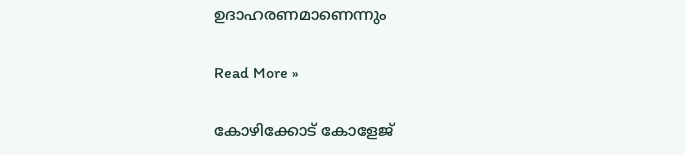ഉദാഹരണമാണെന്നും

Read More »

കോഴിക്കോട് കോളേജ്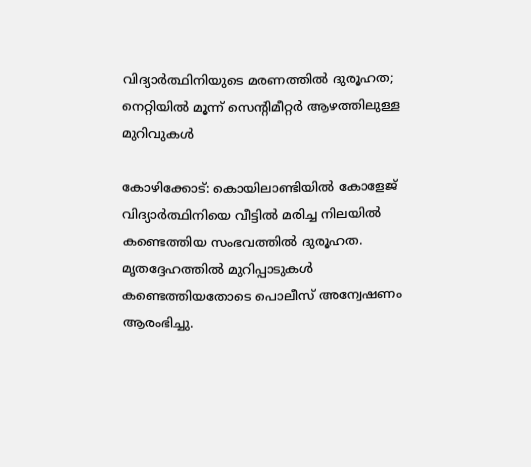വിദ്യാർത്ഥിനിയുടെ മരണത്തിൽ ദുരൂഹത; നെറ്റിയിൽ മൂന്ന് സെന്റിമീറ്റർ ആഴത്തിലുള്ള മുറിവുകൾ

കോഴിക്കോട്: കൊയിലാണ്ടിയിൽ കോളേജ് വിദ്യാർത്ഥിനിയെ വീട്ടിൽ മരിച്ച നിലയിൽ കണ്ടെത്തിയ സംഭവത്തിൽ ദുരൂഹത. മൃതദ്ദേഹത്തിൽ മുറിപ്പാടുകൾ കണ്ടെത്തിയതോടെ പൊലീസ് അന്വേഷണം ആരംഭിച്ചു.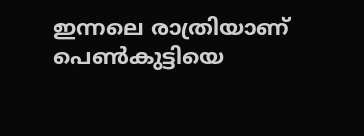ഇന്നലെ രാത്രിയാണ് പെൺകുട്ടിയെ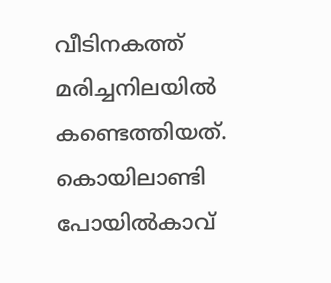വീടിനകത്ത് മരിച്ചനിലയിൽ കണ്ടെത്തിയത്. കൊയിലാണ്ടി പോയിൽകാവ്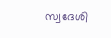സ്വദേശി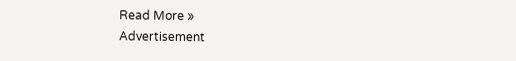Read More »
Advertisement